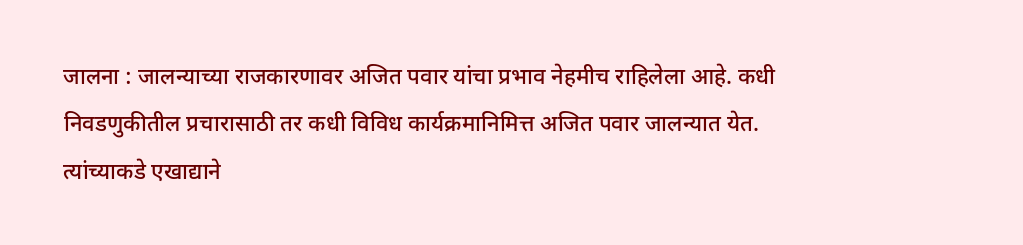जालना : जालन्याच्या राजकारणावर अजित पवार यांचा प्रभाव नेहमीच राहिलेला आहे. कधी निवडणुकीतील प्रचारासाठी तर कधी विविध कार्यक्रमानिमित्त अजित पवार जालन्यात येत. त्यांच्याकडे एखाद्याने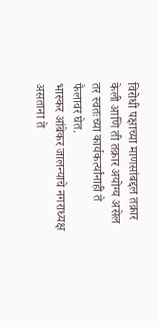विरोधी पक्षाच्या माणसांबद्दल तक्रार केली आणि ती तक्रार अयोग्य असेल तर स्वतःच्या कार्यकर्त्यांनाही ते फैलावर घेत.
भास्कर आंबेकर जालन्याचे नगराध्यक्ष असताना ते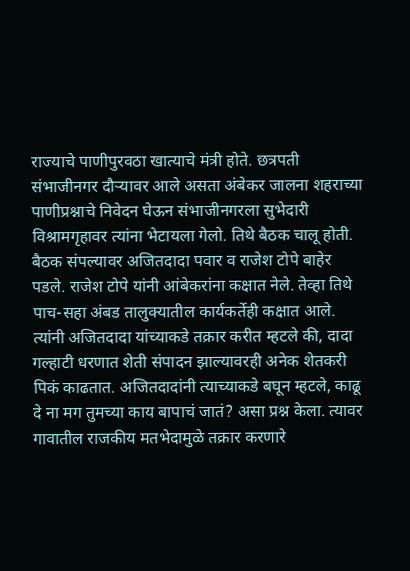राज्याचे पाणीपुरवठा खात्याचे मंत्री होते. छत्रपती संभाजीनगर दौऱ्यावर आले असता अंबेकर जालना शहराच्या पाणीप्रश्नाचे निवेदन घेऊन संभाजीनगरला सुभेदारी विश्रामगृहावर त्यांना भेटायला गेलो. तिथे बैठक चालू होती. बैठक संपल्यावर अजितदादा पवार व राजेश टोपे बाहेर पडले. राजेश टोपे यांनी आंबेकरांना कक्षात नेले. तेव्हा तिथे पाच-सहा अंबड तालुक्यातील कार्यकर्तेही कक्षात आले. त्यांनी अजितदादा यांच्याकडे तक्रार करीत म्हटले की, दादा गल्हाटी धरणात शेती संपादन झाल्यावरही अनेक शेतकरी पिकं काढतात. अजितदादांनी त्याच्याकडे बघून म्हटले, काढू दे ना मग तुमच्या काय बापाचं जातं? असा प्रश्न केला. त्यावर गावातील राजकीय मतभेदामुळे तक्रार करणारे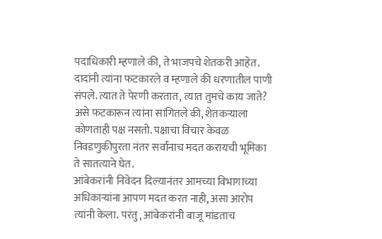पदाधिकारी म्हणाले की, ते भाजपचे शेतकरी आहेत. दादांनी त्यांना फटकारले व म्हणाले की धरणातील पाणी संपले. त्यात ते पेरणी करतात, त्यात तुमचे काय जाते? असे फटकारून त्यांना सांगितले की, शेतकऱ्याला कोणताही पक्ष नसतो. पक्षाचा विचार केवळ निवडणुकीपुरता नंतर सर्वांनाच मदत करायची भूमिका ते सातत्याने घेत.
आंबेकरांनी निवेदन दिल्यानंतर आमच्या विभागाच्या अधिकाऱ्यांना आपण मदत करत नाही, असा आरोप त्यांनी केला. परंतु, आंबेकरांनी बाजू मांडताच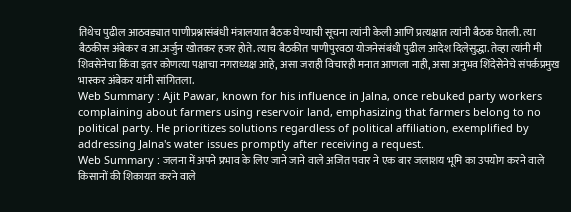तिथेच पुढील आठवड्यात पाणीप्रश्नासंबंधी मंत्रालयात बैठक घेण्याची सूचना त्यांनी केली आणि प्रत्यक्षात त्यांनी बैठक घेतली. त्या बैठकीस अंबेकर व आ.अर्जुन खोतकर हजर होते. त्याच बैठकीत पाणीपुरवठा योजनेसंबंधी पुढील आदेश दिलेसुद्धा. तेव्हा त्यांनी मी शिवसेनेचा किंवा इतर कोणत्या पक्षाचा नगराध्यक्ष आहे, असा जराही विचारही मनात आणला नाही, असा अनुभव शिंदेसेनेचे संपर्कप्रमुख भास्कर अंबेकर यांनी सांगितला.
Web Summary : Ajit Pawar, known for his influence in Jalna, once rebuked party workers complaining about farmers using reservoir land, emphasizing that farmers belong to no political party. He prioritizes solutions regardless of political affiliation, exemplified by addressing Jalna's water issues promptly after receiving a request.
Web Summary : जलना में अपने प्रभाव के लिए जाने जाने वाले अजित पवार ने एक बार जलाशय भूमि का उपयोग करने वाले किसानों की शिकायत करने वाले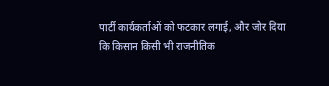पार्टी कार्यकर्ताओं को फटकार लगाई, और जोर दिया कि किसान किसी भी राजनीतिक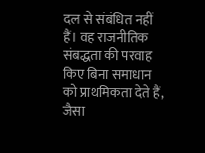दल से संबंधित नहीं हैं। वह राजनीतिक संबद्धता की परवाह किए बिना समाधान को प्राथमिकता देते हैं, जैसा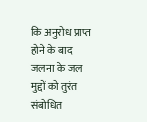कि अनुरोध प्राप्त होने के बाद जलना के जल मुद्दों को तुरंत संबोधित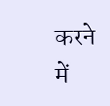करने में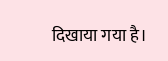दिखाया गया है।